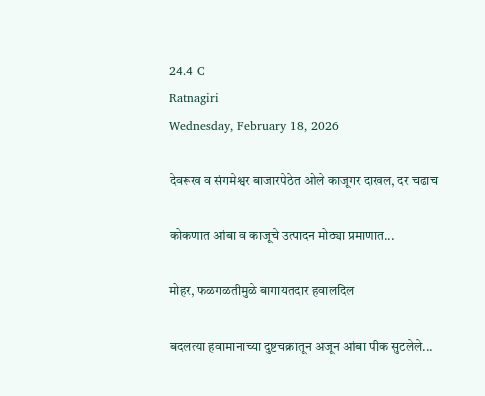24.4 C
Ratnagiri
Wednesday, February 18, 2026

देवरूख व संगमेश्वर बाजारपेठेत ओले काजूगर दाखल, दर चढाच

कोकणात आंबा व काजूचे उत्पादन मोठ्या प्रमाणात...

मोहर, फळगळतीमुळे बागायतदार हवालदिल

बदलत्या हवामानाच्या दुष्टचक्रातून अजून आंबा पीक सुटलेले...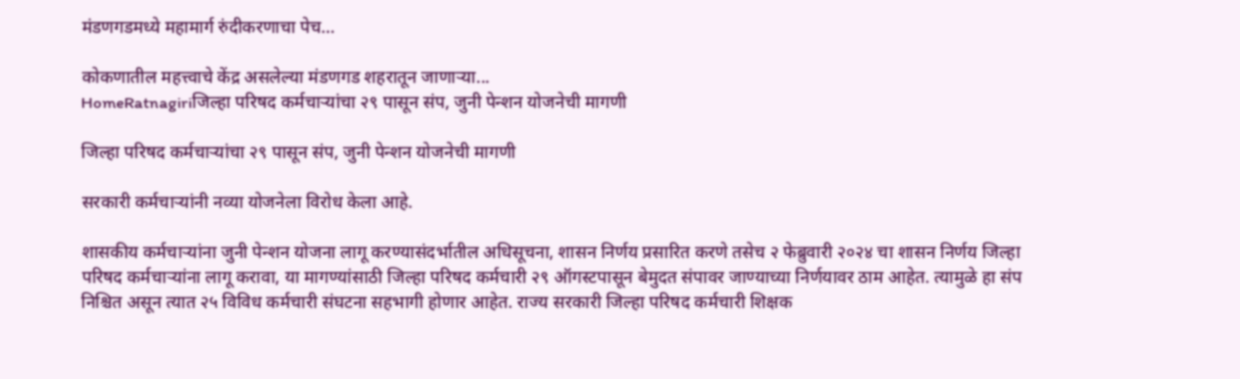मंडणगडमध्ये महामार्ग रुंदीकरणाचा पेच…

कोकणातील महत्त्वाचे केंद्र असलेल्या मंडणगड शहरातून जाणाऱ्या...
HomeRatnagiriजिल्हा परिषद कर्मचाऱ्यांचा २९ पासून संप, जुनी पेन्शन योजनेची मागणी

जिल्हा परिषद कर्मचाऱ्यांचा २९ पासून संप, जुनी पेन्शन योजनेची मागणी

सरकारी कर्मचाऱ्यांनी नव्या योजनेला विरोध केला आहे.

शासकीय कर्मचाऱ्यांना जुनी पेन्शन योजना लागू करण्यासंदर्भातील अधिसूचना, शासन निर्णय प्रसारित करणे तसेच २ फेब्रुवारी २०२४ चा शासन निर्णय जिल्हा परिषद कर्मचाऱ्यांना लागू करावा, या मागण्यांसाठी जिल्हा परिषद कर्मचारी २९ ऑगस्टपासून बेमुदत संपावर जाण्याच्या निर्णयावर ठाम आहेत. त्यामुळे हा संप निश्चित असून त्यात २५ विविध कर्मचारी संघटना सहभागी होणार आहेत. राज्य सरकारी जिल्हा परिषद कर्मचारी शिक्षक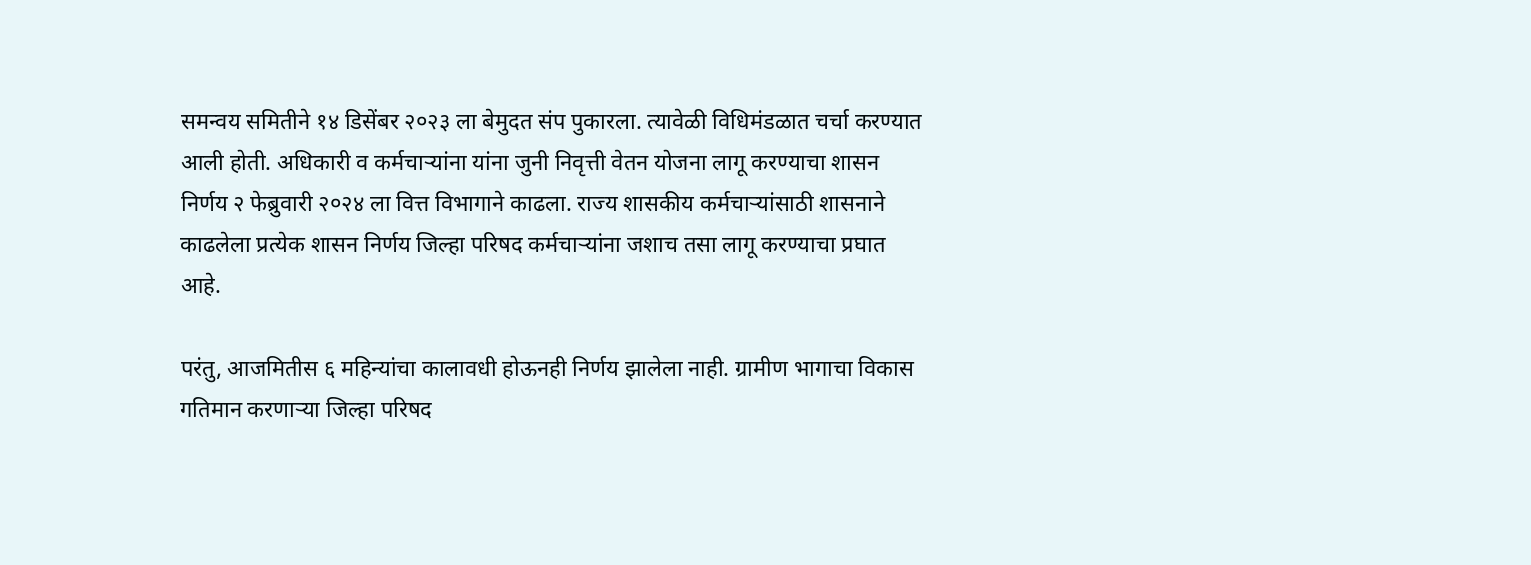समन्वय समितीने १४ डिसेंबर २०२३ ला बेमुदत संप पुकारला. त्यावेळी विधिमंडळात चर्चा करण्यात आली होती. अधिकारी व कर्मचाऱ्यांना यांना जुनी निवृत्ती वेतन योजना लागू करण्याचा शासन निर्णय २ फेब्रुवारी २०२४ ला वित्त विभागाने काढला. राज्य शासकीय कर्मचाऱ्यांसाठी शासनाने काढलेला प्रत्येक शासन निर्णय जिल्हा परिषद कर्मचाऱ्यांना जशाच तसा लागू करण्याचा प्रघात आहे.

परंतु, आजमितीस ६ महिन्यांचा कालावधी होऊनही निर्णय झालेला नाही. ग्रामीण भागाचा विकास गतिमान करणाऱ्या जिल्हा परिषद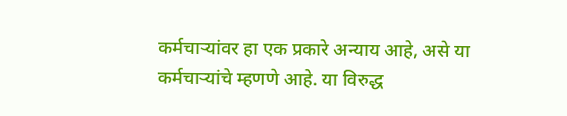कर्मचाऱ्यांवर हा एक प्रकारे अन्याय आहे, असे या कर्मचाऱ्यांचे म्हणणे आहे. या विरुद्ध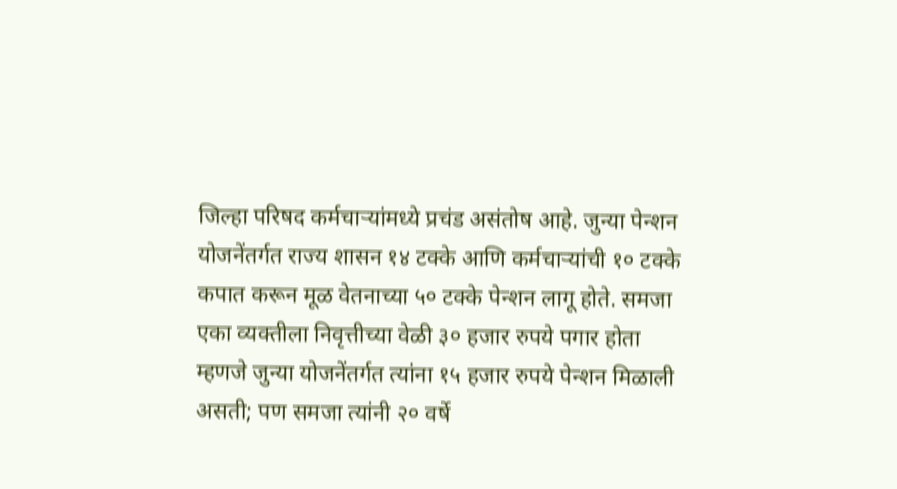जिल्हा परिषद कर्मचाऱ्यांमध्ये प्रचंड असंतोष आहे. जुन्या पेन्शन योजनेंतर्गत राज्य शासन १४ टक्के आणि कर्मचाऱ्यांची १० टक्के कपात करून मूळ वेतनाच्या ५० टक्के पेन्शन लागू होते. समजा एका व्यक्तीला निवृत्तीच्या वेळी ३० हजार रुपये पगार होता म्हणजे जुन्या योजनेंतर्गत त्यांना १५ हजार रुपये पेन्शन मिळाली असती; पण समजा त्यांनी २० वर्षे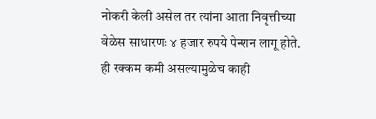नोकरी केली असेल तर त्यांना आता निवृत्तीच्या वेळेस साधारणः ४ हजार रुपये पेन्शन लागू होते. ही रक्कम कमी असल्यामुळेच काही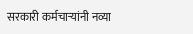सरकारी कर्मचाऱ्यांनी नव्या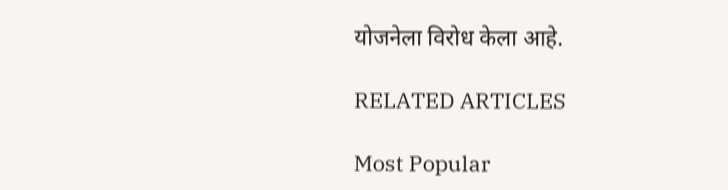योजनेला विरोध केला आहे.

RELATED ARTICLES

Most Popular